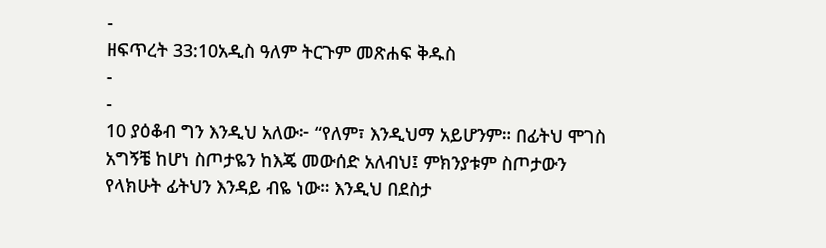-
ዘፍጥረት 33:10አዲስ ዓለም ትርጉም መጽሐፍ ቅዱስ
-
-
10 ያዕቆብ ግን እንዲህ አለው፦ “የለም፣ እንዲህማ አይሆንም። በፊትህ ሞገስ አግኝቼ ከሆነ ስጦታዬን ከእጄ መውሰድ አለብህ፤ ምክንያቱም ስጦታውን የላክሁት ፊትህን እንዳይ ብዬ ነው። እንዲህ በደስታ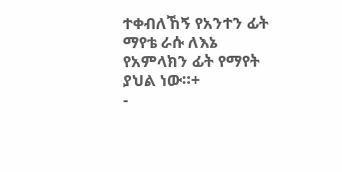ተቀብለኸኝ የአንተን ፊት ማየቴ ራሱ ለእኔ የአምላክን ፊት የማየት ያህል ነው።+
-